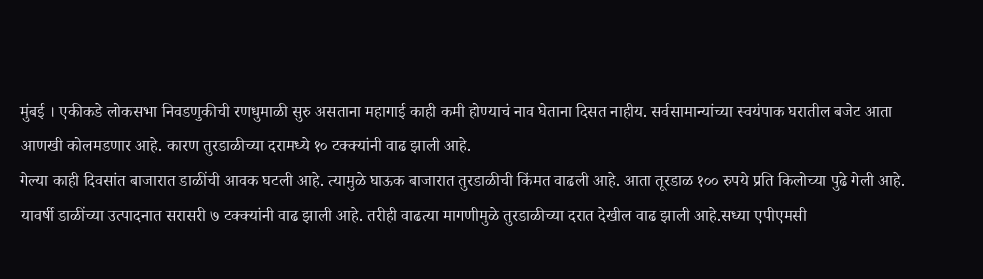मुंबई । एकीकडे लोकसभा निवडणुकीची रणधुमाळी सुरु असताना महागाई काही कमी होण्याचं नाव घेताना दिसत नाहीय. सर्वसामान्यांच्या स्वयंपाक घरातील बजेट आता आणखी कोलमडणार आहे. कारण तुरडाळीच्या दरामध्ये १० टक्क्यांनी वाढ झाली आहे.
गेल्या काही दिवसांत बाजारात डाळींची आवक घटली आहे. त्यामुळे घाऊक बाजारात तुरडाळीची किंमत वाढली आहे. आता तूरडाळ १०० रुपये प्रति किलोच्या पुढे गेली आहे. यावर्षी डाळींच्या उत्पादनात सरासरी ७ टक्क्यांनी वाढ झाली आहे. तरीही वाढत्या मागणीमुळे तुरडाळीच्या दरात देखील वाढ झाली आहे.सध्या एपीएमसी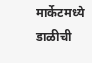मार्केटमध्ये डाळीची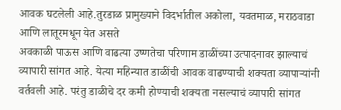आवक घटलेली आहे.तुरडाळ प्रामुख्याने विदर्भातील अकोला, यवतमाळ, मराठवाडा आणि लातूरमधून येत असते
अवकाळी पाऊस आणि वाढत्या उष्णतेचा परिणाम डाळींच्या उत्पादनावर झाल्याचं व्यापारी सांगत आहे. येत्या महिन्यात डाळींची आवक वाढण्याची शक्यता व्यापाऱ्यांनी वर्तवली आहे. परंतु डाळीचे दर कमी होण्याची शक्यता नसल्याचं व्यापारी सांगत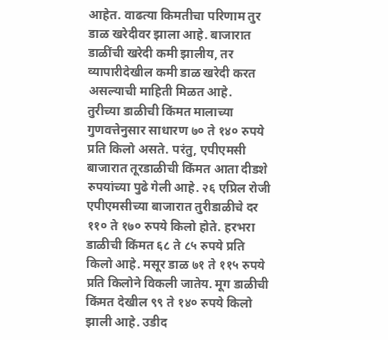आहेत. वाढत्या किमतीचा परिणाम तुर डाळ खरेदीवर झाला आहे. बाजारात डाळींची खरेदी कमी झालीय, तर व्यापारीदेखील कमी डाळ खरेदी करत असल्याची माहिती मिळत आहे.
तुरीच्या डाळीची किंमत मालाच्या गुणवत्तेनुसार साधारण ७० ते १४० रुपये प्रति किलो असते. परंतु, एपीएमसी बाजारात तूरडाळीची किंमत आता दीडशे रुपयांच्या पुढे गेली आहे. २६ एप्रिल रोजी एपीएमसीच्या बाजारात तुरीडाळीचे दर ११० ते १७० रुपये किलो होते. हरभरा डाळीची किंमत ६८ ते ८५ रुपये प्रति किलो आहे. मसूर डाळ ७१ ते ११५ रुपये प्रति किलोने विकली जातेय. मूग डाळीची किंमत देखील ९९ ते १४० रुपये किलो झाली आहे. उडीद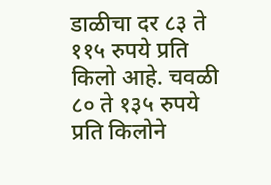डाळीचा दर ८३ ते ११५ रुपये प्रति किलो आहे. चवळी ८० ते १३५ रुपये प्रति किलोने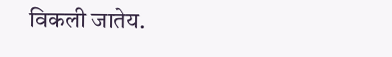विकली जातेय.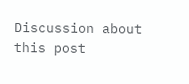Discussion about this post